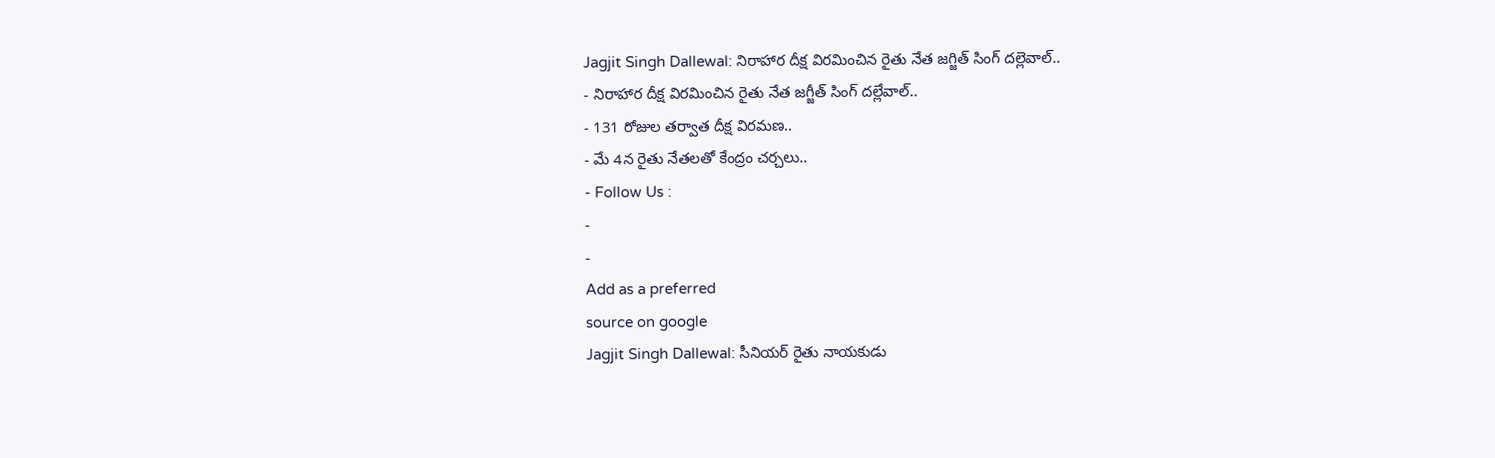Jagjit Singh Dallewal: నిరాహార దీక్ష విరమించిన రైతు నేత జగ్జిత్ సింగ్ దల్లెవాల్..
- నిరాహార దీక్ష విరమించిన రైతు నేత జగ్జీత్ సింగ్ దల్లేవాల్..
- 131 రోజుల తర్వాత దీక్ష విరమణ..
- మే 4న రైతు నేతలతో కేంద్రం చర్చలు..
- Follow Us :
-
-
Add as a preferred
source on google
Jagjit Singh Dallewal: సీనియర్ రైతు నాయకుడు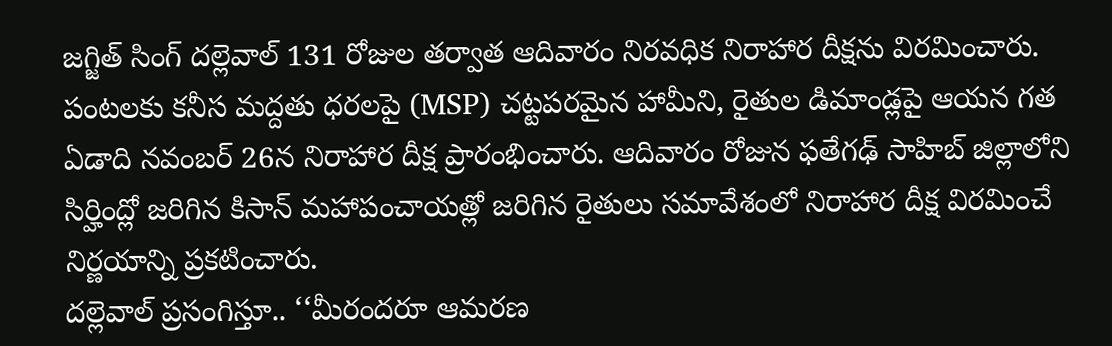జగ్జిత్ సింగ్ దల్లెవాల్ 131 రోజుల తర్వాత ఆదివారం నిరవధిక నిరాహార దీక్షను విరమించారు. పంటలకు కనీస మద్దతు ధరలపై (MSP) చట్టపరమైన హామీని, రైతుల డిమాండ్లపై ఆయన గత ఏడాది నవంబర్ 26న నిరాహార దీక్ష ప్రారంభించారు. ఆదివారం రోజున ఫతేగఢ్ సాహిబ్ జిల్లాలోని సిర్హింద్లో జరిగిన కిసాన్ మహాపంచాయత్లో జరిగిన రైతులు సమావేశంలో నిరాహార దీక్ష విరమించే నిర్ణయాన్ని ప్రకటించారు.
దల్లెవాల్ ప్రసంగిస్తూ.. ‘‘మీరందరూ ఆమరణ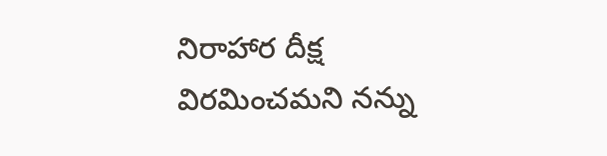నిరాహార దీక్ష విరమించమని నన్ను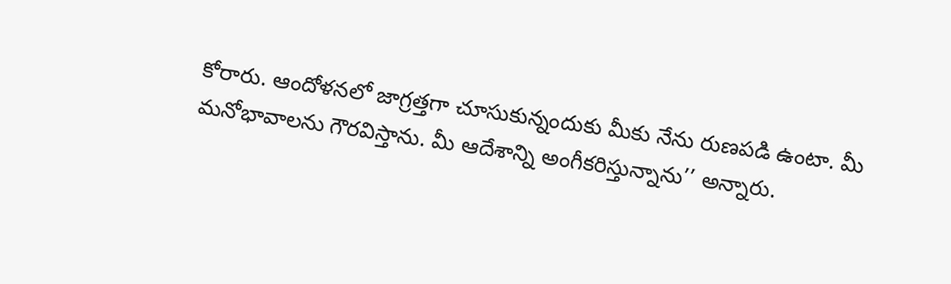కోరారు. ఆందోళనలో జాగ్రత్తగా చూసుకున్నందుకు మీకు నేను రుణపడి ఉంటా. మీ మనోభావాలను గౌరవిస్తాను. మీ ఆదేశాన్ని అంగీకరిస్తున్నాను’’ అన్నారు.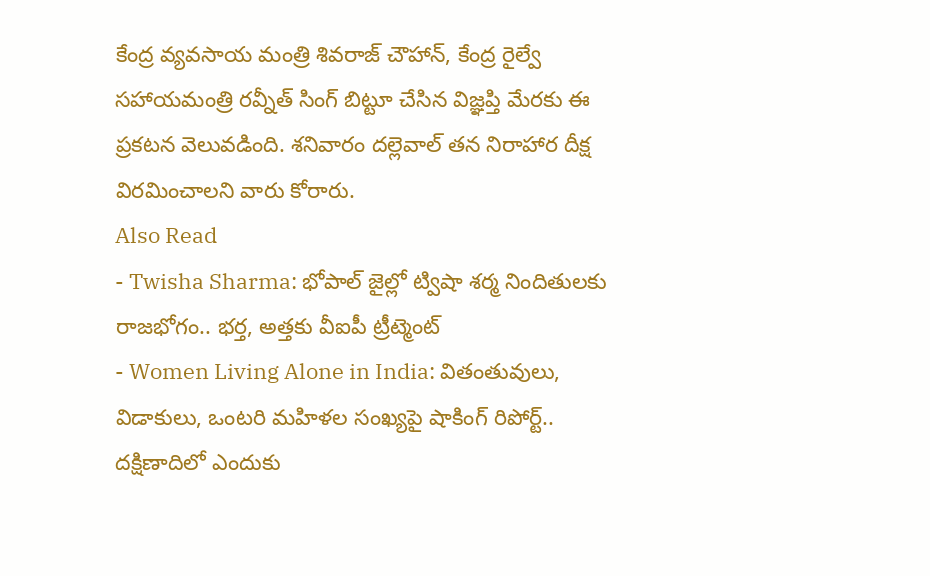కేంద్ర వ్యవసాయ మంత్రి శివరాజ్ చౌహాన్, కేంద్ర రైల్వే సహాయమంత్రి రవ్నీత్ సింగ్ బిట్టూ చేసిన విజ్ఞప్తి మేరకు ఈ ప్రకటన వెలువడింది. శనివారం దల్లెవాల్ తన నిరాహార దీక్ష విరమించాలని వారు కోరారు.
Also Read
- Twisha Sharma: భోపాల్ జైల్లో ట్విషా శర్మ నిందితులకు రాజభోగం.. భర్త, అత్తకు వీఐపీ ట్రీట్మెంట్
- Women Living Alone in India: వితంతువులు, విడాకులు, ఒంటరి మహిళల సంఖ్యపై షాకింగ్ రిపోర్ట్.. దక్షిణాదిలో ఎందుకు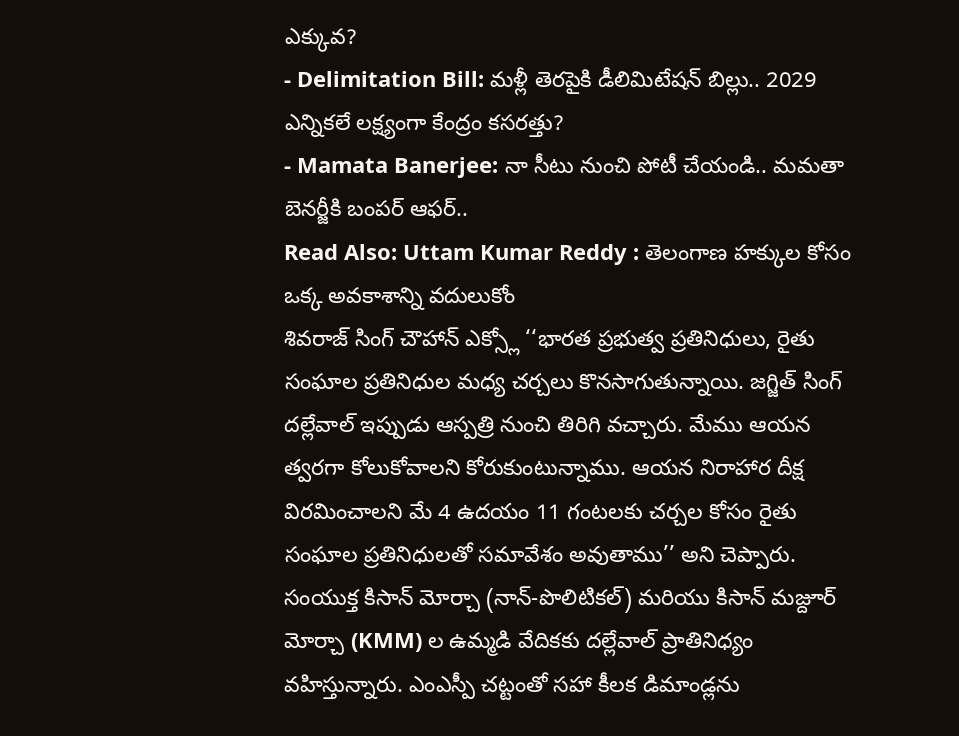ఎక్కువ?
- Delimitation Bill: మళ్లీ తెరపైకి డీలిమిటేషన్ బిల్లు.. 2029 ఎన్నికలే లక్ష్యంగా కేంద్రం కసరత్తు?
- Mamata Banerjee: నా సీటు నుంచి పోటీ చేయండి.. మమతా బెనర్జీకి బంపర్ ఆఫర్..
Read Also: Uttam Kumar Reddy : తెలంగాణ హక్కుల కోసం ఒక్క అవకాశాన్ని వదులుకోం
శివరాజ్ సింగ్ చౌహాన్ ఎక్స్లో ‘‘భారత ప్రభుత్వ ప్రతినిధులు, రైతు సంఘాల ప్రతినిధుల మధ్య చర్చలు కొనసాగుతున్నాయి. జగ్జిత్ సింగ్ దల్లేవాల్ ఇప్పుడు ఆస్పత్రి నుంచి తిరిగి వచ్చారు. మేము ఆయన త్వరగా కోలుకోవాలని కోరుకుంటున్నాము. ఆయన నిరాహార దీక్ష విరమించాలని మే 4 ఉదయం 11 గంటలకు చర్చల కోసం రైతు సంఘాల ప్రతినిధులతో సమావేశం అవుతాము’’ అని చెప్పారు.
సంయుక్త కిసాన్ మోర్చా (నాన్-పొలిటికల్) మరియు కిసాన్ మజ్దూర్ మోర్చా (KMM) ల ఉమ్మడి వేదికకు దల్లేవాల్ ప్రాతినిధ్యం వహిస్తున్నారు. ఎంఎస్పీ చట్టంతో సహా కీలక డిమాండ్లను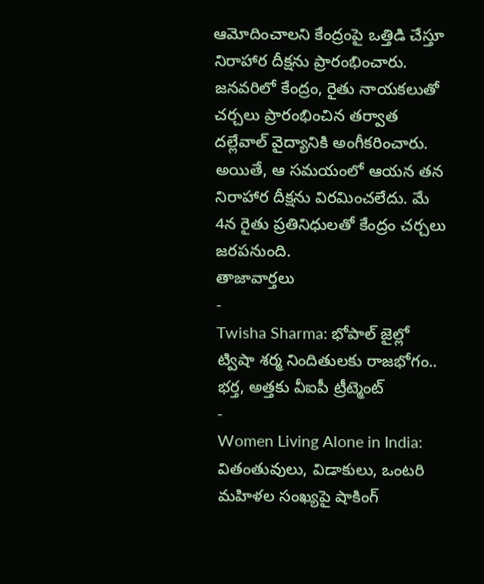ఆమోదించాలని కేంద్రంపై ఒత్తిడి చేస్తూ నిరాహార దీక్షను ప్రారంభించారు. జనవరిలో కేంద్రం, రైతు నాయకలుతో చర్చలు ప్రారంభించిన తర్వాత దల్లేవాల్ వైద్యానికి అంగీకరించారు. అయితే, ఆ సమయంలో ఆయన తన నిరాహార దీక్షను విరమించలేదు. మే 4న రైతు ప్రతినిధులతో కేంద్రం చర్చలు జరపనుంది.
తాజావార్తలు
-
Twisha Sharma: భోపాల్ జైల్లో ట్విషా శర్మ నిందితులకు రాజభోగం.. భర్త, అత్తకు వీఐపీ ట్రీట్మెంట్
-
Women Living Alone in India: వితంతువులు, విడాకులు, ఒంటరి మహిళల సంఖ్యపై షాకింగ్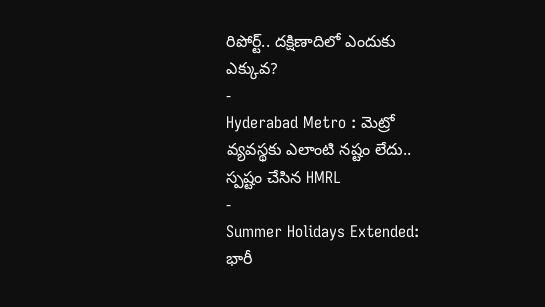రిపోర్ట్.. దక్షిణాదిలో ఎందుకు ఎక్కువ?
-
Hyderabad Metro : మెట్రో వ్యవస్థకు ఎలాంటి నష్టం లేదు.. స్పష్టం చేసిన HMRL
-
Summer Holidays Extended: భారీ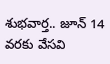శుభవార్త.. జూన్ 14 వరకు వేసవి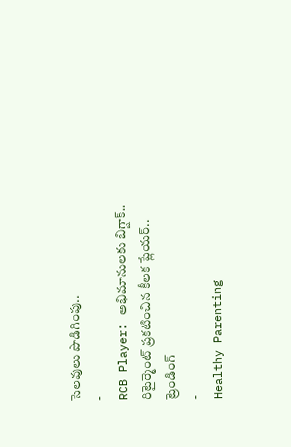సెలవులు పొడిగింపు..
-
RCB Player: అభిమానులకు బిగ్షాక్.. రిటైర్మెంట్ ప్రకటించిన కీలక ప్లేయర్..
ట్రెండింగ్
-
Healthy Parenting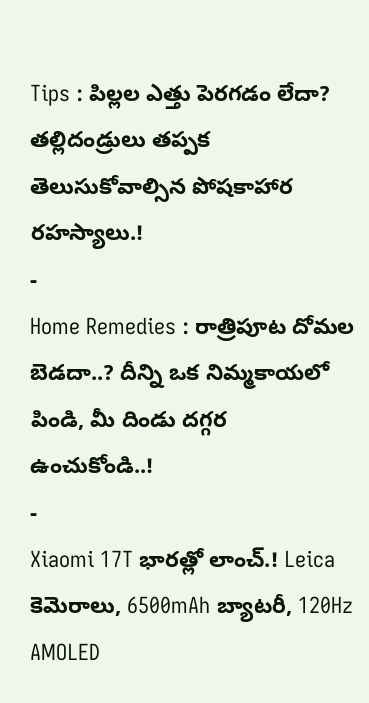Tips : పిల్లల ఎత్తు పెరగడం లేదా? తల్లిదండ్రులు తప్పక తెలుసుకోవాల్సిన పోషకాహార రహస్యాలు.!
-
Home Remedies : రాత్రిపూట దోమల బెడదా..? దీన్ని ఒక నిమ్మకాయలో పిండి, మీ దిండు దగ్గర ఉంచుకోండి..!
-
Xiaomi 17T భారత్లో లాంచ్.! Leica కెమెరాలు, 6500mAh బ్యాటరీ, 120Hz AMOLED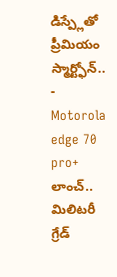డిస్ప్లేతో ప్రీమియం స్మార్ట్ఫోన్..
-
Motorola edge 70 pro+ లాంచ్.. మిలిటరీ గ్రేడ్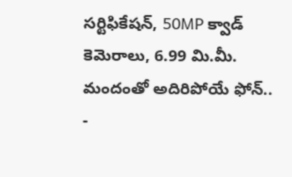సర్టిఫికేషన్, 50MP క్వాడ్ కెమెరాలు, 6.99 మి.మీ. మందంతో అదిరిపోయే ఫోన్..
-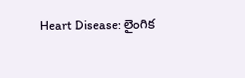Heart Disease: లైంగిక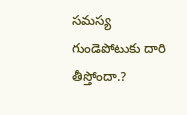సమస్య గుండెపోటుకు దారి తీస్తోందా.?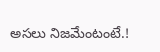అసలు నిజమేంటంటే.!